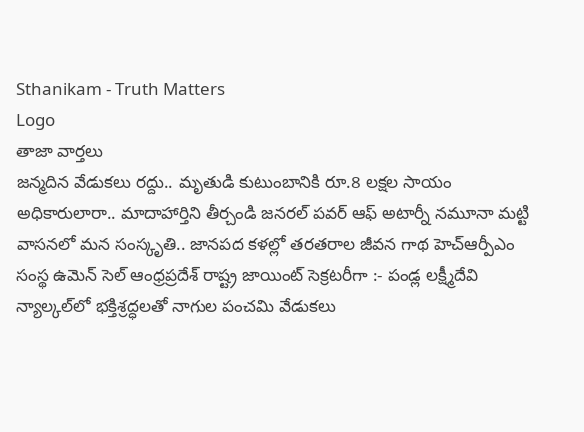Sthanikam - Truth Matters
Logo
తాజా వార్తలు
జన్మదిన వేడుకలు రద్దు.. మృతుడి కుటుంబానికి రూ.8 లక్షల సాయం అధికారులారా.. మాదాహార్తిని తీర్చండి జనరల్ పవర్ ఆఫ్ అటార్నీ నమూనా మట్టి వాసనలో మన సంస్కృతి.. జానపద కళల్లో తరతరాల జీవన గాథ హెచ్ఆర్పీఎం సంస్థ ఉమెన్ సెల్ ఆంధ్రప్రదేశ్ రాష్ట్ర జాయింట్ సెక్రటరీగా :- పండ్ల లక్ష్మీదేవి న్యాల్కల్‌లో భక్తిశ్రద్ధలతో నాగుల పంచమి వేడుకలు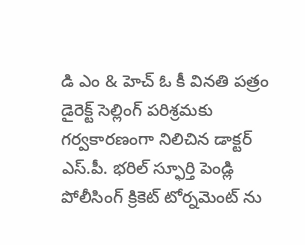డి ఎం & హెచ్ ఓ కీ వినతి పత్రం డైరెక్ట్ సెల్లింగ్ పరిశ్రమకు గర్వకారణంగా నిలిచిన డాక్టర్ ఎస్.పీ. భరిల్ స్ఫూర్తి పెండ్లి పోలీసింగ్ క్రికెట్ టోర్నమెంట్ ను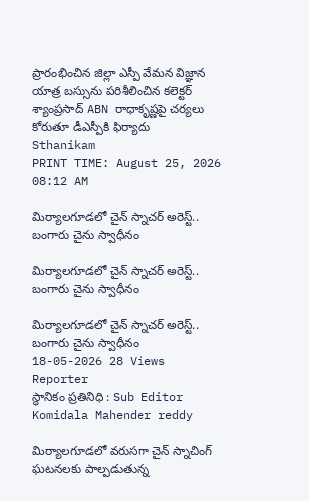ప్రారంభించిన జిల్లా ఎస్పీ వేమన విజ్ఞాన యాత్ర బస్సును పరిశీలించిన కలెక్టర్ శ్యాంప్రసాద్ ABN రాధాకృష్ణపై చర్యలు కోరుతూ డీఎస్పీకి ఫిర్యాదు
Sthanikam
PRINT TIME: August 25, 2026 08:12 AM

మిర్యాలగూడలో చైన్ స్నాచర్ అరెస్ట్.. బంగారు చైను స్వాధీనం

మిర్యాలగూడలో చైన్ స్నాచర్ అరెస్ట్.. బంగారు చైను స్వాధీనం

మిర్యాలగూడలో చైన్ స్నాచర్ అరెస్ట్.. బంగారు చైను స్వాధీనం
18-05-2026 28 Views
Reporter
స్థానికం ప్రతినిధి : Sub Editor
Komidala Mahender reddy

మిర్యాలగూడలో వరుసగా చైన్ స్నాచింగ్ ఘటనలకు పాల్పడుతున్న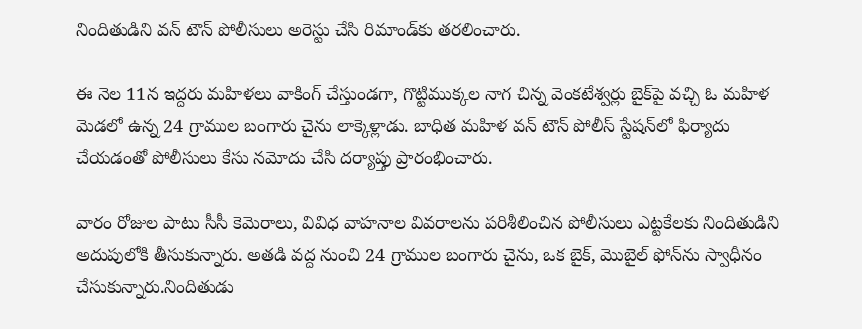నిందితుడిని వన్ టౌన్ పోలీసులు అరెస్టు చేసి రిమాండ్‌కు తరలించారు.

ఈ నెల 11న ఇద్దరు మహిళలు వాకింగ్ చేస్తుండగా, గొట్టిముక్కల నాగ చిన్న వెంకటేశ్వర్లు బైక్‌పై వచ్చి ఓ మహిళ మెడలో ఉన్న 24 గ్రాముల బంగారు చైను లాక్కెళ్లాడు. బాధిత మహిళ వన్ టౌన్ పోలీస్ స్టేషన్‌లో ఫిర్యాదు చేయడంతో పోలీసులు కేసు నమోదు చేసి దర్యాప్తు ప్రారంభించారు.

వారం రోజుల పాటు సీసీ కెమెరాలు, వివిధ వాహనాల వివరాలను పరిశీలించిన పోలీసులు ఎట్టకేలకు నిందితుడిని అదుపులోకి తీసుకున్నారు. అతడి వద్ద నుంచి 24 గ్రాముల బంగారు చైను, ఒక బైక్, మొబైల్ ఫోన్‌ను స్వాధీనం చేసుకున్నారు.నిందితుడు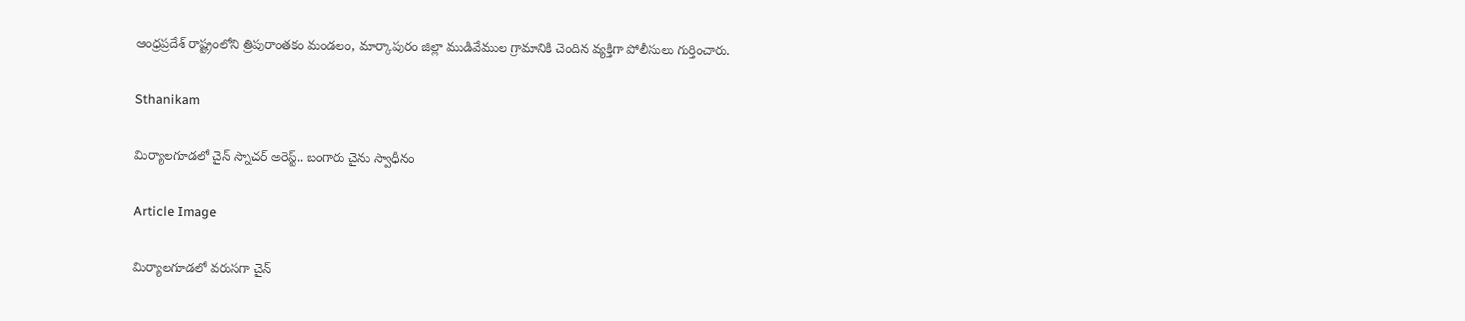ఆంధ్రప్రదేశ్ రాష్ట్రంలోని త్రిపురాంతకం మండలం, మార్కాపురం జిల్లా ముడివేముల గ్రామానికి చెందిన వ్యక్తిగా పోలీసులు గుర్తించారు.

Sthanikam

మిర్యాలగూడలో చైన్ స్నాచర్ అరెస్ట్.. బంగారు చైను స్వాధీనం

Article Image

మిర్యాలగూడలో వరుసగా చైన్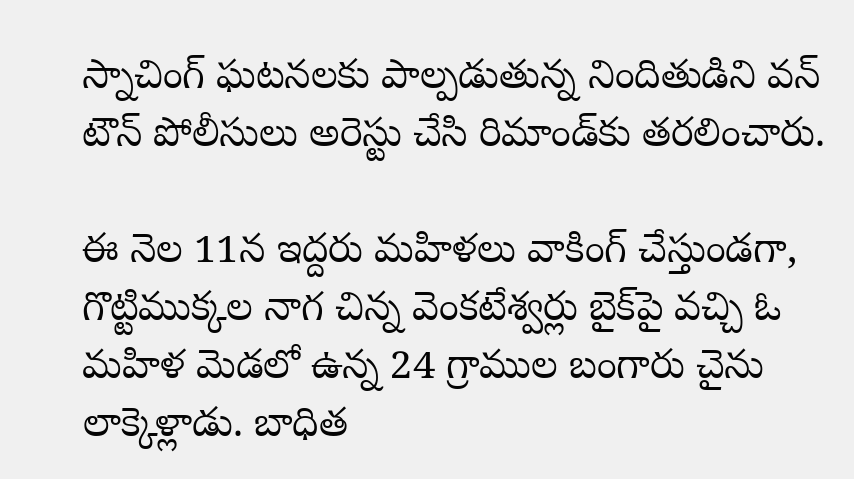స్నాచింగ్ ఘటనలకు పాల్పడుతున్న నిందితుడిని వన్ టౌన్ పోలీసులు అరెస్టు చేసి రిమాండ్‌కు తరలించారు.

ఈ నెల 11న ఇద్దరు మహిళలు వాకింగ్ చేస్తుండగా, గొట్టిముక్కల నాగ చిన్న వెంకటేశ్వర్లు బైక్‌పై వచ్చి ఓ మహిళ మెడలో ఉన్న 24 గ్రాముల బంగారు చైను లాక్కెళ్లాడు. బాధిత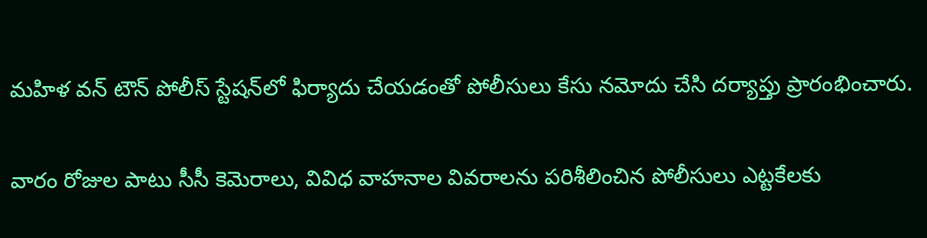మహిళ వన్ టౌన్ పోలీస్ స్టేషన్‌లో ఫిర్యాదు చేయడంతో పోలీసులు కేసు నమోదు చేసి దర్యాప్తు ప్రారంభించారు.

వారం రోజుల పాటు సీసీ కెమెరాలు, వివిధ వాహనాల వివరాలను పరిశీలించిన పోలీసులు ఎట్టకేలకు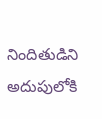నిందితుడిని అదుపులోకి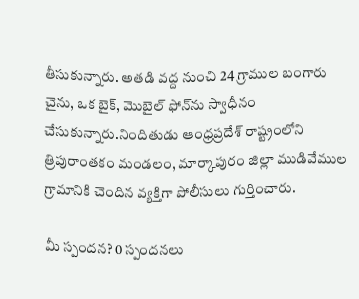తీసుకున్నారు. అతడి వద్ద నుంచి 24 గ్రాముల బంగారు చైను, ఒక బైక్, మొబైల్ ఫోన్‌ను స్వాధీనం చేసుకున్నారు.నిందితుడు ఆంధ్రప్రదేశ్ రాష్ట్రంలోని త్రిపురాంతకం మండలం, మార్కాపురం జిల్లా ముడివేముల గ్రామానికి చెందిన వ్యక్తిగా పోలీసులు గుర్తించారు.

మీ స్పందన? 0 స్పందనలు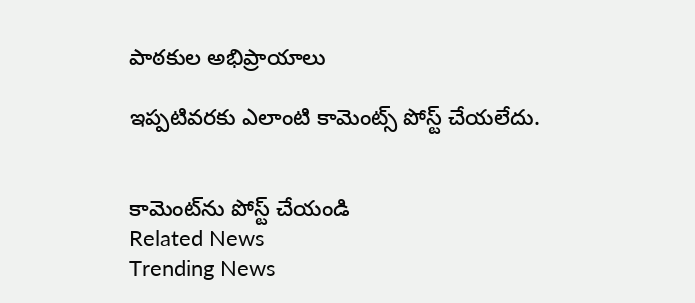పాఠకుల అభిప్రాయాలు

ఇప్పటివరకు ఎలాంటి కామెంట్స్ పోస్ట్ చేయలేదు.


కామెంట్‌ను పోస్ట్ చేయండి
Related News
Trending News